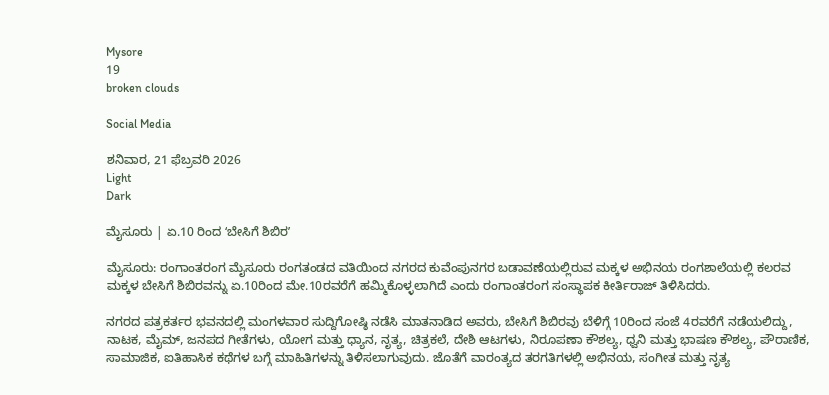Mysore
19
broken clouds

Social Media

ಶನಿವಾರ, 21 ಫೆಬ್ರವರಿ 2026
Light
Dark

ಮೈಸೂರು | ಏ.10 ರಿಂದ ʻಬೇಸಿಗೆ ಶಿಬಿರʼ

ಮೈಸೂರು: ರಂಗಾಂತರಂಗ ಮೈಸೂರು ರಂಗತಂಡದ ವತಿಯಿಂದ ನಗರದ ಕುವೆಂಪುನಗರ ಬಡಾವಣೆಯಲ್ಲಿರುವ ಮಕ್ಕಳ ಅಭಿನಯ ರಂಗಶಾಲೆಯಲ್ಲಿ ಕಲರವ ಮಕ್ಕಳ ಬೇಸಿಗೆ ಶಿಬಿರವನ್ನು ಏ.10ರಿಂದ ಮೇ.10ರವರೆಗೆ ಹಮ್ಮಿಕೊಳ್ಳಲಾಗಿದೆ ಎಂದು ರಂಗಾಂತರಂಗ ಸಂಸ್ಥಾಪಕ ಕೀರ್ತಿರಾಜ್ ತಿಳಿಸಿದರು.

ನಗರದ ಪತ್ರಕರ್ತರ ಭವನದಲ್ಲಿ ಮಂಗಳವಾರ ಸುದ್ದಿಗೋಷ್ಠಿ ನಡೆಸಿ ಮಾತನಾಡಿದ ಅವರು, ಬೇಸಿಗೆ ಶಿಬಿರವು ಬೆಳಿಗ್ಗೆ 10ರಿಂದ ಸಂಜೆ 4ರವರೆಗೆ ನಡೆಯಲಿದ್ದು, ನಾಟಕ, ಮೈಮ್, ಜನಪದ ಗೀತೆಗಳು, ಯೋಗ ಮತ್ತು ಧ್ಯಾನ, ನೃತ್ಯ, ಚಿತ್ರಕಲೆ, ದೇಶಿ ಆಟಗಳು, ನಿರೂಪಣಾ ಕೌಶಲ್ಯ, ಧ್ವನಿ ಮತ್ತು ಭಾಷಣ ಕೌಶಲ್ಯ, ಪೌರಾಣಿಕ, ಸಾಮಾಜಿಕ, ಐತಿಹಾಸಿಕ ಕಥೆಗಳ ಬಗ್ಗೆ ಮಾಹಿತಿಗಳನ್ನು ತಿಳಿಸಲಾಗುವುದು. ಜೊತೆಗೆ ವಾರಂತ್ಯದ ತರಗತಿಗಳಲ್ಲಿ ಅಭಿನಯ, ಸಂಗೀತ ಮತ್ತು ನೃತ್ಯ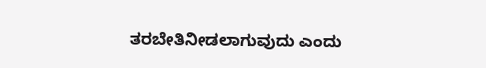ತರಬೇತಿನೀಡಲಾಗುವುದು ಎಂದು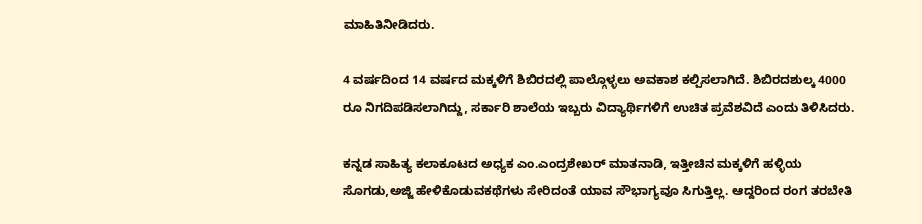ಮಾಹಿತಿನೀಡಿದರು.

4 ವರ್ಷದಿಂದ 14 ವರ್ಷದ ಮಕ್ಕಳಿಗೆ ಶಿಬಿರದಲ್ಲಿ ಪಾಲ್ಗೊಳ್ಳಲು ಅವಕಾಶ ಕಲ್ಪಿಸಲಾಗಿದೆ. ಶಿಬಿರದಶುಲ್ಕ 4000 ರೂ ನಿಗದಿಪಡಿಸಲಾಗಿದ್ದು, ಸರ್ಕಾರಿ ಶಾಲೆಯ ಇಬ್ಬರು ವಿದ್ಯಾರ್ಥಿಗಳಿಗೆ ಉಚಿತ ಪ್ರವೆಶವಿದೆ ಎಂದು ತಿಳಿಸಿದರು.

ಕನ್ನಡ ಸಾಹಿತ್ಯ ಕಲಾಕೂಟದ ಅಧ್ಯಕ ಎಂ.ಎಂದ್ರಶೇಖರ್ ಮಾತನಾಡಿ, ಇತ್ತೀಚಿನ ಮಕ್ಕಳಿಗೆ ಹಳ್ಳಿಯ ಸೊಗಡು,ಅಜ್ಜಿ ಹೇಳಿಕೊಡುವಕಥೆಗಳು ಸೇರಿದಂತೆ ಯಾವ ಸೌಭಾಗ್ಯವೂ ಸಿಗುತ್ತಿಲ್ಲ. ಆದ್ದರಿಂದ ರಂಗ ತರಬೇತಿ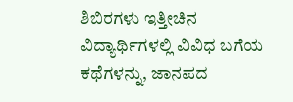ಶಿಬಿರಗಳು ಇತ್ತೀಚಿನ ವಿದ್ಯಾರ್ಥಿಗಳಲ್ಲಿ ವಿವಿಧ ಬಗೆಯ ಕಥೆಗಳನ್ನು, ಜಾನಪದ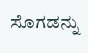ಸೊಗಡನ್ನು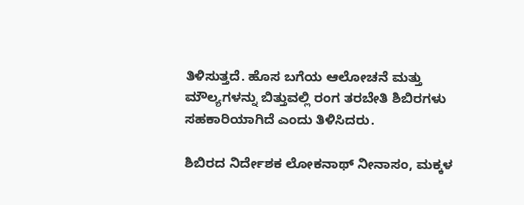ತಿಳಿಸುತ್ತದೆ. ಹೊಸ ಬಗೆಯ ಆಲೋಚನೆ ಮತ್ತು ಮೌಲ್ಯಗಳನ್ನು ಬಿತ್ತುವಲ್ಲಿ ರಂಗ ತರಬೇತಿ ಶಿಬಿರಗಳು ಸಹಕಾರಿಯಾಗಿದೆ ಎಂದು ತಿಳಿಸಿದರು.

ಶಿಬಿರದ ನಿರ್ದೇಶಕ ಲೋಕನಾಥ್ ನೀನಾಸಂ, ಮಕ್ಕಳ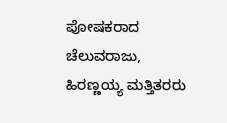ಪೋಷಕರಾದ ಚೆಲುವರಾಜು, ಹಿರಣ್ಣಯ್ಯ ಮತ್ತಿತರರು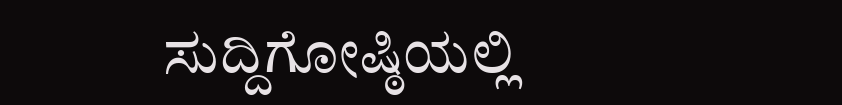ಸುದ್ದಿಗೋಷ್ಠಿಯಲ್ಲಿ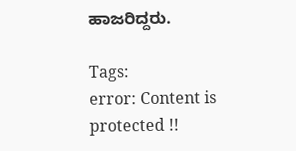ಹಾಜರಿದ್ದರು.

Tags:
error: Content is protected !!